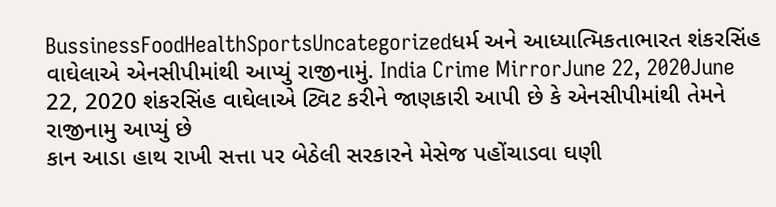BussinessFoodHealthSportsUncategorizedધર્મ અને આધ્યાત્મિકતાભારત શંકરસિંહ વાઘેલાએ એનસીપીમાંથી આપ્યું રાજીનામું. India Crime MirrorJune 22, 2020June 22, 2020 શંકરસિંહ વાઘેલાએ ટ્વિટ કરીને જાણકારી આપી છે કે એનસીપીમાંથી તેમને રાજીનામુ આપ્યું છે
કાન આડા હાથ રાખી સત્તા પર બેઠેલી સરકારને મેસેજ પહોંચાડવા ઘણી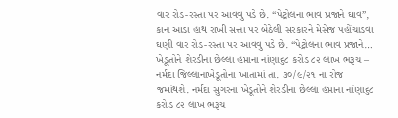વાર રોડ-રસ્તા પર આવવુ પડે છે. “પેટ્રોલના ભાવ પ્રજાને ઘાવ”, કાન આડા હાથ રાખી સત્તા પર બેઠેલી સરકારને મેસેજ પહોંચાડવા ઘણી વાર રોડ-રસ્તા પર આવવુ પડે છે. “પેટ્રોલના ભાવ પ્રજાને…
ખેડૂતોને શેરડીના છેલ્લા હપ્તાના નાંણા૬૮ કરોડ ૮૨ લાખ ભરૂચ – નર્મદા જિલ્લાનાખેડૂતોના ખાતામાં તા. ૩૦/૯/૨૧ ના રોજ જમાંથશે. નર્મદા સુગરના ખેડૂતોને શેરડીના છેલ્લા હપ્તાના નાંણા૬૮ કરોડ ૮૨ લાખ ભરૂચ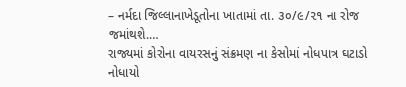– નર્મદા જિલ્લાનાખેડૂતોના ખાતામાં તા. ૩૦/૯/૨૧ ના રોજ જમાંથશે.…
રાજ્યમાં કોરોના વાયરસનું સંક્રમણ ના કેસોમાં નોધપાત્ર ઘટાડો નોધાયો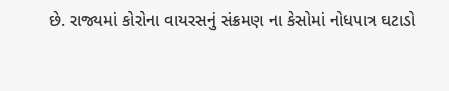છે. રાજ્યમાં કોરોના વાયરસનું સંક્રમણ ના કેસોમાં નોધપાત્ર ઘટાડો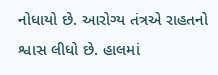નોધાયો છે. આરોગ્ય તંત્રએ રાહતનો શ્વાસ લીધો છે. હાલમાં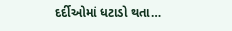દર્દીઓમાં ધટાડો થતા…